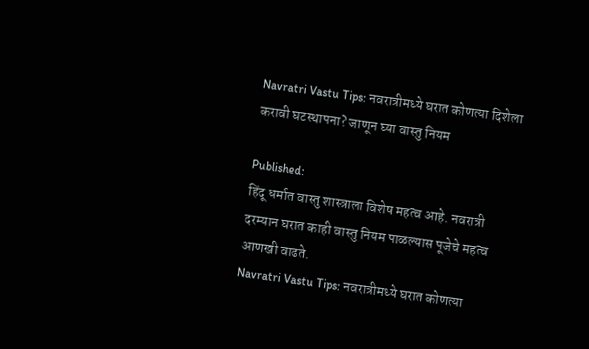Navratri Vastu Tips: नवरात्रीमध्ये घरात कोणत्या दिशेला करावी घटस्थापना? जाणून घ्या वास्तु नियम

Published:
हिंदू धर्मात वास्तु शास्त्राला विशेष महत्व आहे. नवरात्री दरम्यान घरात काही वास्तु नियम पाळल्यास पूजेचे महत्व आणखी वाढते.
Navratri Vastu Tips: नवरात्रीमध्ये घरात कोणत्या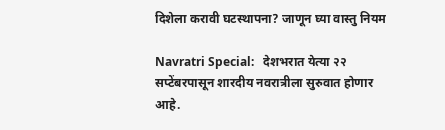दिशेला करावी घटस्थापना? जाणून घ्या वास्तु नियम

Navratri Special:   देशभरात येत्या २२ सप्टेंबरपासून शारदीय नवरात्रीला सुरुवात होणार आहे.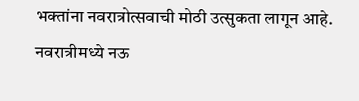भक्तांना नवरात्रोत्सवाची मोठी उत्सुकता लागून आहे. नवरात्रीमध्ये नऊ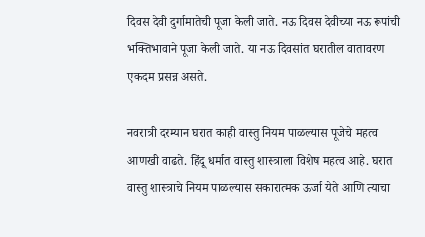दिवस देवी दुर्गामातेची पूजा केली जाते. नऊ दिवस देवीच्या नऊ रूपांची भक्तिभावाने पूजा केली जाते. या नऊ दिवसांत घरातील वातावरण एकदम प्रसन्न असते.

नवरात्री दरम्यान घरात काही वास्तु नियम पाळल्यास पूजेचे महत्व आणखी वाढते. हिंदू धर्मात वास्तु शास्त्राला विशेष महत्व आहे. घरात वास्तु शास्त्राचे नियम पाळल्यास सकारात्मक ऊर्जा येते आणि त्याचा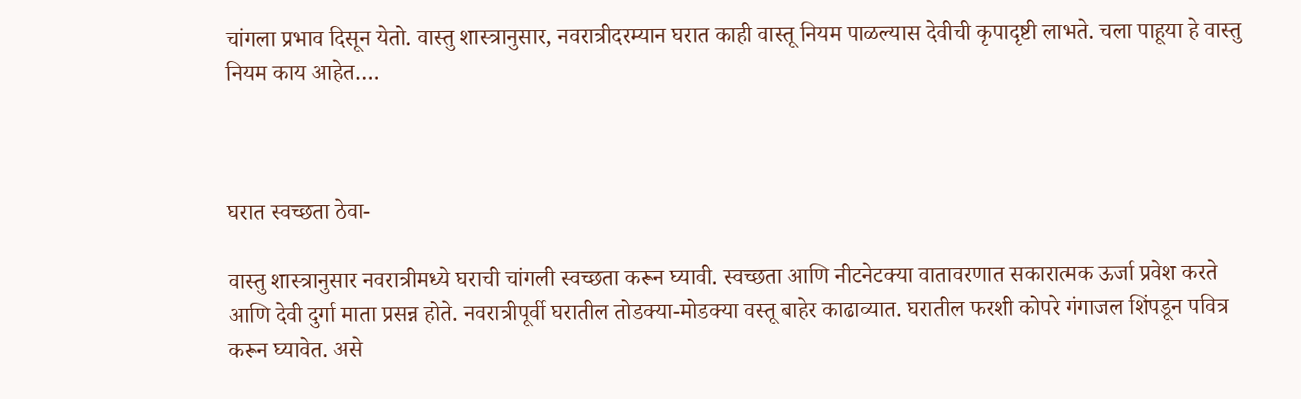चांगला प्रभाव दिसून येतो. वास्तु शास्त्रानुसार, नवरात्रीदरम्यान घरात काही वास्तू नियम पाळल्यास देवीची कृपादृष्टी लाभते. चला पाहूया हे वास्तु नियम काय आहेत….



घरात स्वच्छता ठेवा-

वास्तु शास्त्रानुसार नवरात्रीमध्ये घराची चांगली स्वच्छता करून घ्यावी. स्वच्छता आणि नीटनेटक्या वातावरणात सकारात्मक ऊर्जा प्रवेश करते आणि देवी दुर्गा माता प्रसन्न होते. नवरात्रीपूर्वी घरातील तोडक्या-मोडक्या वस्तू बाहेर काढाव्यात. घरातील फरशी कोपरे गंगाजल शिंपडून पवित्र करून घ्यावेत. असे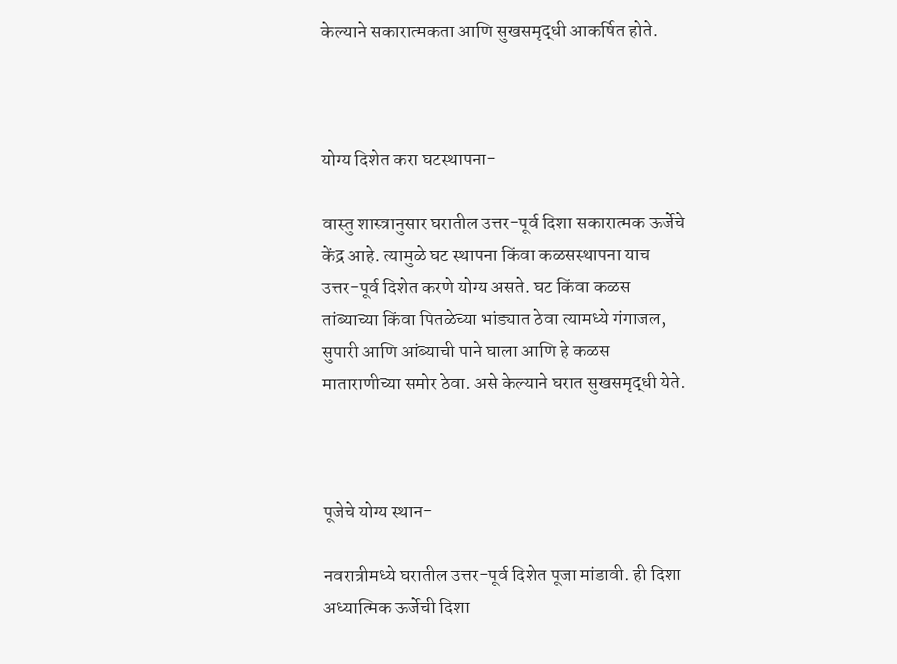केल्याने सकारात्मकता आणि सुखसमृद्धी आकर्षित होते.



योग्य दिशेत करा घटस्थापना-

वास्तु शास्त्रानुसार घरातील उत्तर-पूर्व दिशा सकारात्मक ऊर्जेचे केंद्र आहे. त्यामुळे घट स्थापना किंवा कळसस्थापना याच उत्तर-पूर्व दिशेत करणे योग्य असते. घट किंवा कळस तांब्याच्या किंवा पितळेच्या भांड्यात ठेवा त्यामध्ये गंगाजल, सुपारी आणि आंब्याची पाने घाला आणि हे कळस माताराणीच्या समोर ठेवा. असे केल्याने घरात सुखसमृद्धी येते.



पूजेचे योग्य स्थान-

नवरात्रीमध्ये घरातील उत्तर-पूर्व दिशेत पूजा मांडावी. ही दिशा अध्यात्मिक ऊर्जेची दिशा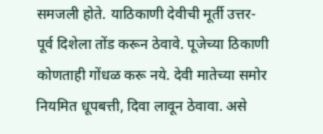समजली होते. याठिकाणी देवीची मूर्ती उत्तर-पूर्व दिशेला तोंड करून ठेवावे. पूजेच्या ठिकाणी कोणताही गोंधळ करू नये. देवी मातेच्या समोर नियमित धूपबत्ती, दिवा लावून ठेवावा. असे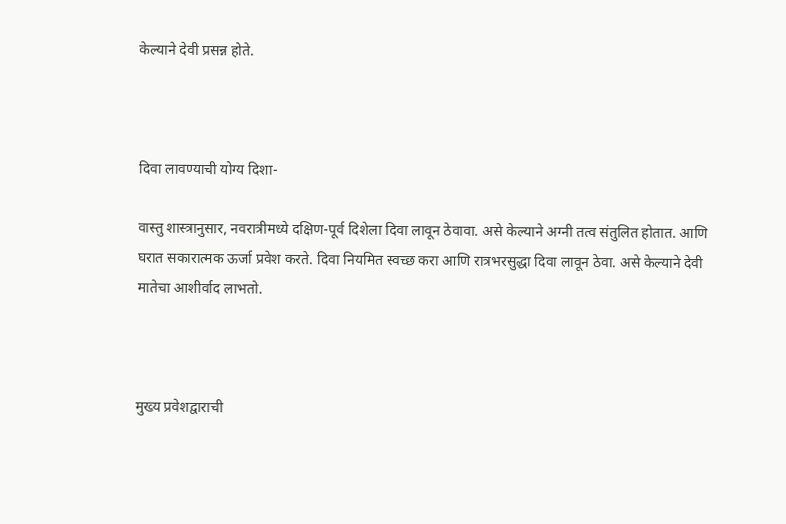केल्याने देवी प्रसन्न होते.



दिवा लावण्याची योग्य दिशा-

वास्तु शास्त्रानुसार, नवरात्रीमध्ये दक्षिण-पूर्व दिशेला दिवा लावून ठेवावा. असे केल्याने अग्नी तत्व संतुलित होतात. आणि घरात सकारात्मक ऊर्जा प्रवेश करते. दिवा नियमित स्वच्छ करा आणि रात्रभरसुद्धा दिवा लावून ठेवा. असे केल्याने देवी मातेचा आशीर्वाद लाभतो.



मुख्य प्रवेशद्वाराची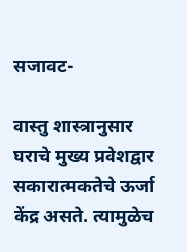सजावट-

वास्तु शास्त्रानुसार घराचे मुख्य प्रवेशद्वार सकारात्मकतेचे ऊर्जा केंद्र असते. त्यामुळेच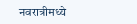नवरात्रीमध्ये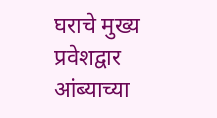घराचे मुख्य प्रवेशद्वार आंब्याच्या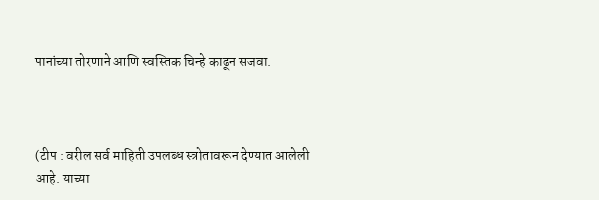पानांच्या तोरणाने आणि स्वस्तिक चिन्हे काढून सजवा.



(टीप : वरील सर्व माहिती उपलब्ध स्त्रोतावरून देण्यात आलेली आहे. याच्या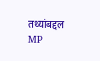तथ्यांबद्दल MP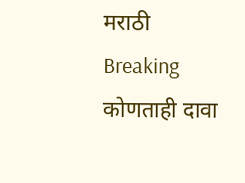मराठी Breaking कोणताही दावा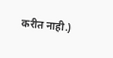करीत नाही.)